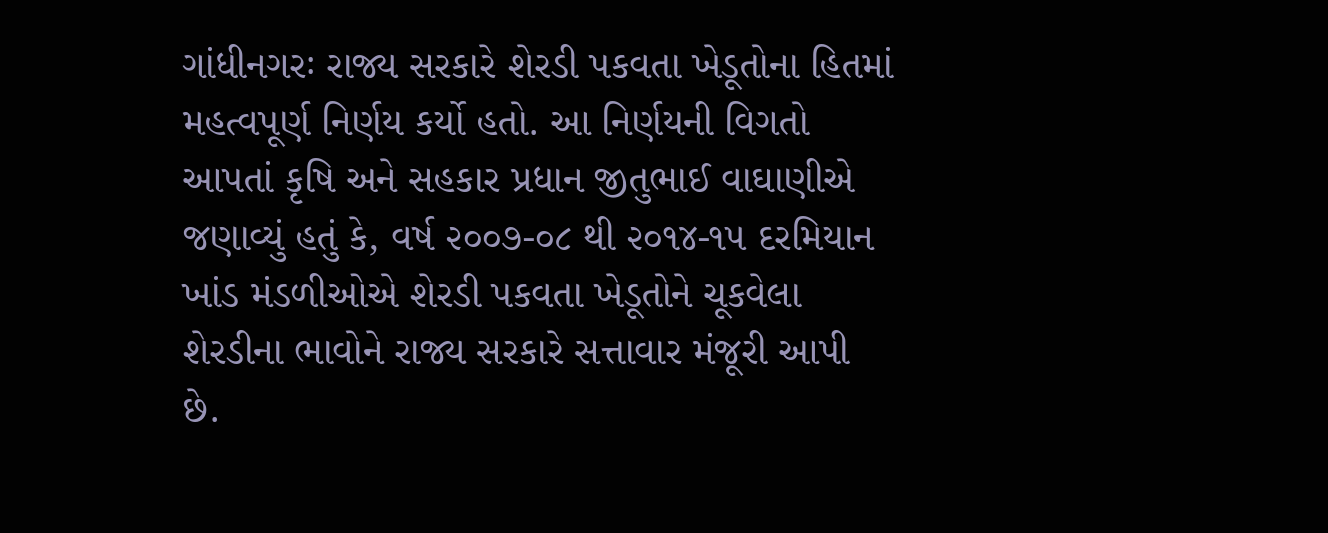ગાંધીનગરઃ રાજ્ય સરકારે શેરડી પકવતા ખેડૂતોના હિતમાં મહત્વપૂર્ણ નિર્ણય કર્યો હતો. આ નિર્ણયની વિગતો આપતાં કૃષિ અને સહકાર પ્રધાન જીતુભાઈ વાઘાણીએ જણાવ્યું હતું કે, વર્ષ ૨૦૦૭-૦૮ થી ૨૦૧૪-૧૫ દરમિયાન ખાંડ મંડળીઓએ શેરડી પકવતા ખેડૂતોને ચૂકવેલા શેરડીના ભાવોને રાજ્ય સરકારે સત્તાવાર મંજૂરી આપી છે.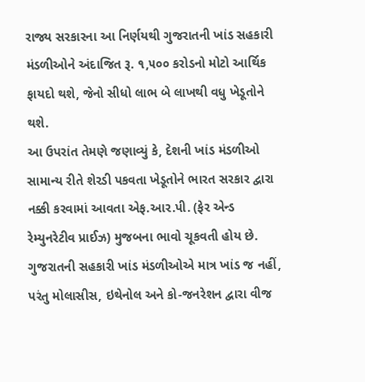રાજ્ય સરકારના આ નિર્ણયથી ગુજરાતની ખાંડ સહકારી મંડળીઓને અંદાજિત રૂ. ૧,૫૦૦ કરોડનો મોટો આર્થિક ફાયદો થશે, જેનો સીધો લાભ બે લાખથી વધુ ખેડૂતોને થશે.
આ ઉપરાંત તેમણે જણાવ્યું કે, દેશની ખાંડ મંડળીઓ સામાન્ય રીતે શેરડી પકવતા ખેડૂતોને ભારત સરકાર દ્વારા નક્કી કરવામાં આવતા એફ.આર.પી. (ફેર એન્ડ રેમ્યુનરેટીવ પ્રાઈઝ) મુજબના ભાવો ચૂકવતી હોય છે. ગુજરાતની સહકારી ખાંડ મંડળીઓએ માત્ર ખાંડ જ નહીં, પરંતુ મોલાસીસ, ઇથેનોલ અને કો-જનરેશન દ્વારા વીજ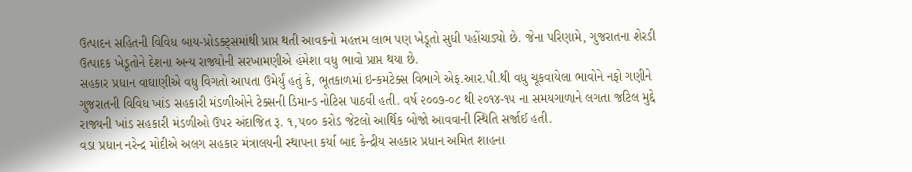ઉત્પાદન સહિતની વિવિધ બાય-પ્રોડક્ટ્સમાંથી પ્રાપ્ત થતી આવકનો મહત્તમ લાભ પણ ખેડૂતો સુધી પહોંચાડ્યો છે. જેના પરિણામે, ગુજરાતના શેરડી ઉત્પાદક ખેડૂતોને દેશના અન્ય રાજ્યોની સરખામણીએ હંમેશા વધુ ભાવો પ્રાપ્ત થયા છે.
સહકાર પ્રધાન વાઘાણીએ વધુ વિગતો આપતા ઉમેર્યું હતું કે, ભૂતકાળમાં ઇન્કમટેક્સ વિભાગે એફ.આર.પી.થી વધુ ચૂકવાયેલા ભાવોને નફો ગણીને ગુજરાતની વિવિધ ખાંડ સહકારી મંડળીઓને ટેક્સની ડિમાન્ડ નોટિસ પાઠવી હતી. વર્ષ ૨૦૦૭-૦૮ થી ૨૦૧૪-૧૫ ના સમયગાળાને લગતા જટિલ મુદ્દે રાજ્યની ખાંડ સહકારી મંડળીઓ ઉપર અંદાજિત રૂ. ૧,૫૦૦ કરોડ જેટલો આર્થિક બોજો આવવાની સ્થિતિ સર્જાઈ હતી.
વડા પ્રધાન નરેન્દ્ર મોદીએ અલગ સહકાર મંત્રાલયની સ્થાપના કર્યા બાદ કેન્દ્રીય સહકાર પ્રધાન અમિત શાહના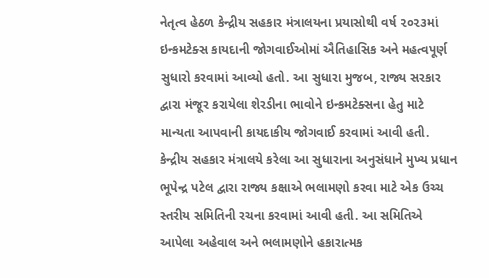નેતૃત્વ હેઠળ કેન્દ્રીય સહકાર મંત્રાલયના પ્રયાસોથી વર્ષ ૨૦૨૩માં ઇન્કમટેક્સ કાયદાની જોગવાઈઓમાં ઐતિહાસિક અને મહત્વપૂર્ણ સુધારો કરવામાં આવ્યો હતો. આ સુધારા મુજબ, રાજ્ય સરકાર દ્વારા મંજૂર કરાયેલા શેરડીના ભાવોને ઇન્કમટેક્સના હેતુ માટે માન્યતા આપવાની કાયદાકીય જોગવાઈ કરવામાં આવી હતી.
કેન્દ્રીય સહકાર મંત્રાલયે કરેલા આ સુધારાના અનુસંધાને મુખ્ય પ્રધાન ભૂપેન્દ્ર પટેલ દ્વારા રાજ્ય કક્ષાએ ભલામણો કરવા માટે એક ઉચ્ચ સ્તરીય સમિતિની રચના કરવામાં આવી હતી. આ સમિતિએ આપેલા અહેવાલ અને ભલામણોને હકારાત્મક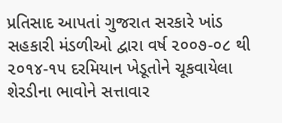પ્રતિસાદ આપતાં ગુજરાત સરકારે ખાંડ સહકારી મંડળીઓ દ્વારા વર્ષ ૨૦૦૭-૦૮ થી ૨૦૧૪-૧૫ દરમિયાન ખેડૂતોને ચૂકવાયેલા શેરડીના ભાવોને સત્તાવાર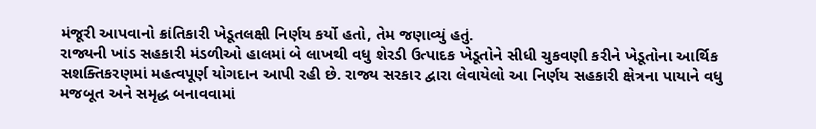મંજૂરી આપવાનો ક્રાંતિકારી ખેડૂતલક્ષી નિર્ણય કર્યો હતો, તેમ જણાવ્યું હતું.
રાજ્યની ખાંડ સહકારી મંડળીઓ હાલમાં બે લાખથી વધુ શેરડી ઉત્પાદક ખેડૂતોને સીધી ચુકવણી કરીને ખેડૂતોના આર્થિક સશક્તિકરણમાં મહત્વપૂર્ણ યોગદાન આપી રહી છે. રાજ્ય સરકાર દ્વારા લેવાયેલો આ નિર્ણય સહકારી ક્ષેત્રના પાયાને વધુ મજબૂત અને સમૃદ્ધ બનાવવામાં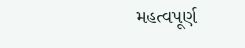મહત્વપૂર્ણ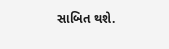સાબિત થશે.